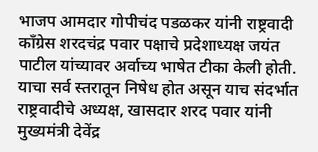भाजप आमदार गोपीचंद पडळकर यांनी राष्ट्रवादी काँग्रेस शरदचंद्र पवार पक्षाचे प्रदेशाध्यक्ष जयंत पाटील यांच्यावर अर्वाच्य भाषेत टीका केली होती. याचा सर्व स्तरातून निषेध होत असून याच संदर्भात राष्ट्रवादीचे अध्यक्ष, खासदार शरद पवार यांनी मुख्यमंत्री देवेंद्र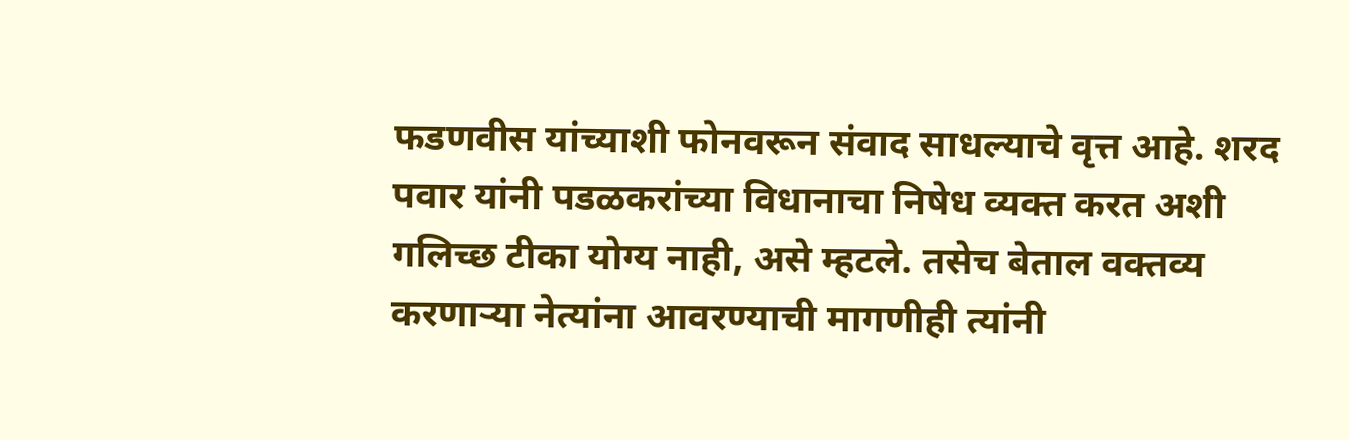फडणवीस यांच्याशी फोनवरून संवाद साधल्याचे वृत्त आहे. शरद पवार यांनी पडळकरांच्या विधानाचा निषेध व्यक्त करत अशी गलिच्छ टीका योग्य नाही, असे म्हटले. तसेच बेताल वक्तव्य करणाऱ्या नेत्यांना आवरण्याची मागणीही त्यांनी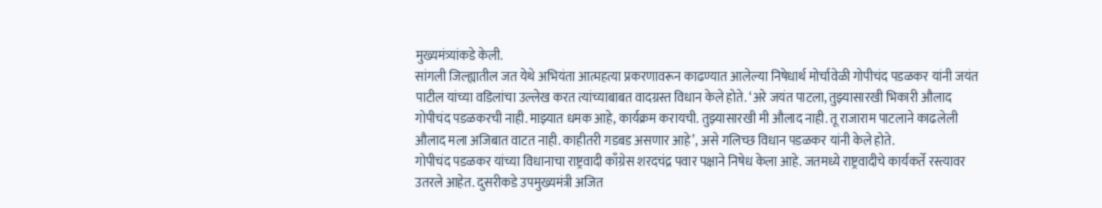मुख्यमंत्र्यांकडे केली.
सांगली जिल्ह्यातील जत येथे अभियंता आत्महत्या प्रकरणावरून काढण्यात आलेल्या निषेधार्थ मोर्चावेळी गोपीचंद पडळकर यांनी जयंत पाटील यांच्या वडिलांचा उल्लेख करत त्यांच्याबाबत वादग्रस्त विधान केले होते. ‘अरे जयंत पाटला, तुझ्यासारखी भिकारी औलाद गोपीचंद पडळकरची नाही. माझ्यात धमक आहे, कार्यक्रम करायची. तुझ्यासारखी मी औलाद नाही. तू राजाराम पाटलाने काढलेली औलाद मला अजिबात वाटत नाही. काहीतरी गडबड असणार आहे’, असे गलिच्छ विधान पडळकर यांनी केले होते.
गोपीचंद पडळकर यांच्या विधानाचा राष्ट्रवादी काँग्रेस शरदचंद्र पवार पक्षाने निषेध केला आहे. जतमध्ये राष्ट्रवादीचे कार्यकर्ते रस्त्यावर उतरले आहेत. दुसरीकडे उपमुख्यमंत्री अजित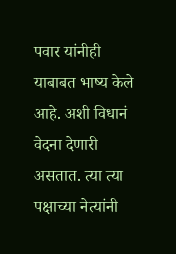पवार यांनीही याबाबत भाष्य केले आहे. अशी विधानं वेदना देणारी असतात. त्या त्या पक्षाच्या नेत्यांनी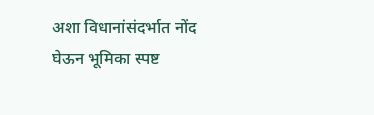अशा विधानांसंदर्भात नोंद घेऊन भूमिका स्पष्ट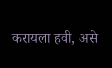करायला हवी, असे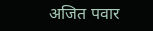अजित पवार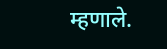म्हणाले.